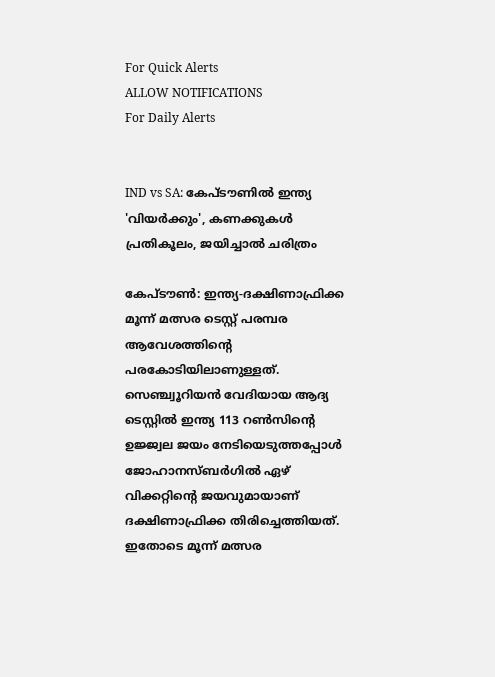For Quick Alerts
ALLOW NOTIFICATIONS
For Daily Alerts


IND vs SA: കേപ്ടൗണില്‍ ഇന്ത്യ 'വിയര്‍ക്കും', കണക്കുകള്‍ പ്രതികൂലം, ജയിച്ചാല്‍ ചരിത്രം

കേപ്ടൗണ്‍: ഇന്ത്യ-ദക്ഷിണാഫ്രിക്ക മൂന്ന് മത്സര ടെസ്റ്റ് പരമ്പര ആവേശത്തിന്റെ പരകോടിയിലാണുള്ളത്. സെഞ്ച്വൂറിയന്‍ വേദിയായ ആദ്യ ടെസ്റ്റില്‍ ഇന്ത്യ 113 റണ്‍സിന്റെ ഉജ്ജ്വല ജയം നേടിയെടുത്തപ്പോള്‍ ജോഹാനസ്ബര്‍ഗില്‍ ഏഴ് വിക്കറ്റിന്റെ ജയവുമായാണ് ദക്ഷിണാഫ്രിക്ക തിരിച്ചെത്തിയത്. ഇതോടെ മൂന്ന് മത്സര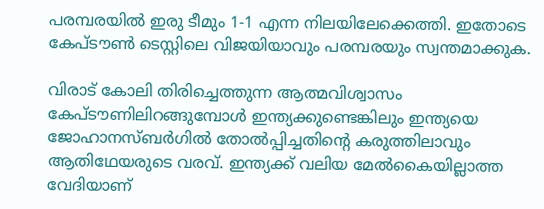പരമ്പരയില്‍ ഇരു ടീമും 1-1 എന്ന നിലയിലേക്കെത്തി. ഇതോടെ കേപ്ടൗണ്‍ ടെസ്റ്റിലെ വിജയിയാവും പരമ്പരയും സ്വന്തമാക്കുക.

വിരാട് കോലി തിരിച്ചെത്തുന്ന ആത്മവിശ്വാസം കേപ്ടൗണിലിറങ്ങുമ്പോള്‍ ഇന്ത്യക്കുണ്ടെങ്കിലും ഇന്ത്യയെ ജോഹാനസ്ബര്‍ഗില്‍ തോല്‍പ്പിച്ചതിന്റെ കരുത്തിലാവും ആതിഥേയരുടെ വരവ്. ഇന്ത്യക്ക് വലിയ മേല്‍കൈയില്ലാത്ത വേദിയാണ്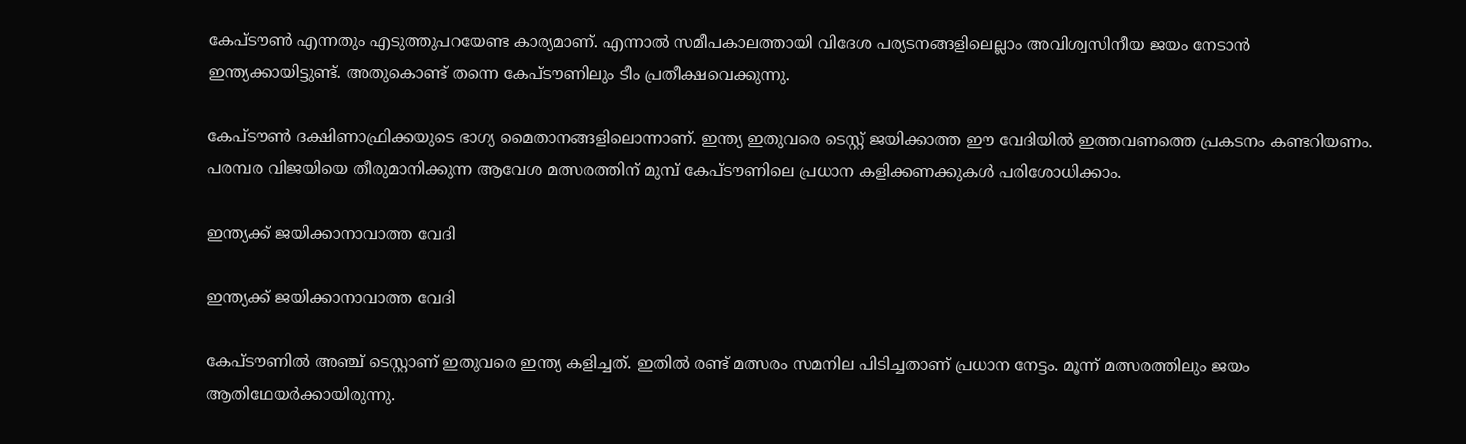കേപ്ടൗണ്‍ എന്നതും എടുത്തുപറയേണ്ട കാര്യമാണ്. എന്നാല്‍ സമീപകാലത്തായി വിദേശ പര്യടനങ്ങളിലെല്ലാം അവിശ്വസിനീയ ജയം നേടാന്‍ ഇന്ത്യക്കായിട്ടുണ്ട്. അതുകൊണ്ട് തന്നെ കേപ്ടൗണിലും ടീം പ്രതീക്ഷവെക്കുന്നു.

കേപ്ടൗണ്‍ ദക്ഷിണാഫ്രിക്കയുടെ ഭാഗ്യ മൈതാനങ്ങളിലൊന്നാണ്. ഇന്ത്യ ഇതുവരെ ടെസ്റ്റ് ജയിക്കാത്ത ഈ വേദിയില്‍ ഇത്തവണത്തെ പ്രകടനം കണ്ടറിയണം. പരമ്പര വിജയിയെ തീരുമാനിക്കുന്ന ആവേശ മത്സരത്തിന് മുമ്പ് കേപ്ടൗണിലെ പ്രധാന കളിക്കണക്കുകള്‍ പരിശോധിക്കാം.

ഇന്ത്യക്ക് ജയിക്കാനാവാത്ത വേദി

ഇന്ത്യക്ക് ജയിക്കാനാവാത്ത വേദി

കേപ്ടൗണില്‍ അഞ്ച് ടെസ്റ്റാണ് ഇതുവരെ ഇന്ത്യ കളിച്ചത്. ഇതില്‍ രണ്ട് മത്സരം സമനില പിടിച്ചതാണ് പ്രധാന നേട്ടം. മൂന്ന് മത്സരത്തിലും ജയം ആതിഥേയര്‍ക്കായിരുന്നു.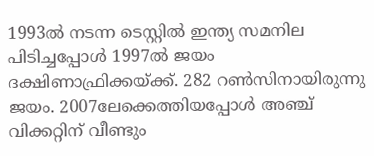1993ല്‍ നടന്ന ടെസ്റ്റില്‍ ഇന്ത്യ സമനില പിടിച്ചപ്പോള്‍ 1997ല്‍ ജയം ദക്ഷിണാഫ്രിക്കയ്ക്ക്. 282 റണ്‍സിനായിരുന്നു ജയം. 2007ലേക്കെത്തിയപ്പോള്‍ അഞ്ച് വിക്കറ്റിന് വീണ്ടും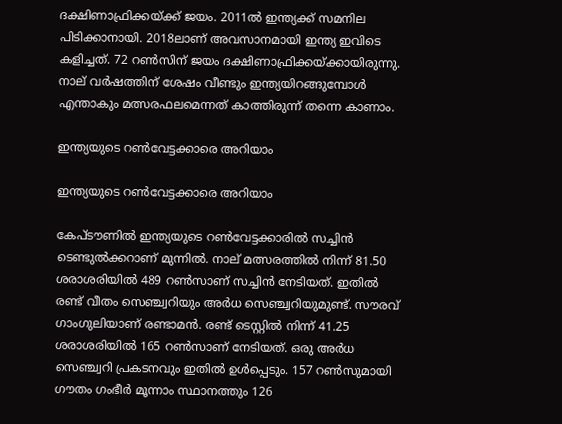ദക്ഷിണാഫ്രിക്കയ്ക്ക് ജയം. 2011ല്‍ ഇന്ത്യക്ക് സമനില പിടിക്കാനായി. 2018ലാണ് അവസാനമായി ഇന്ത്യ ഇവിടെ കളിച്ചത്. 72 റണ്‍സിന് ജയം ദക്ഷിണാഫ്രിക്കയ്ക്കായിരുന്നു. നാല് വര്‍ഷത്തിന് ശേഷം വീണ്ടും ഇന്ത്യയിറങ്ങുമ്പോള്‍ എന്താകും മത്സരഫലമെന്നത് കാത്തിരുന്ന് തന്നെ കാണാം.

ഇന്ത്യയുടെ റണ്‍വേട്ടക്കാരെ അറിയാം

ഇന്ത്യയുടെ റണ്‍വേട്ടക്കാരെ അറിയാം

കേപ്ടൗണില്‍ ഇന്ത്യയുടെ റണ്‍വേട്ടക്കാരില്‍ സച്ചിന്‍ ടെണ്ടുല്‍ക്കറാണ് മുന്നില്‍. നാല് മത്സരത്തില്‍ നിന്ന് 81.50 ശരാശരിയില്‍ 489 റണ്‍സാണ് സച്ചിന്‍ നേടിയത്. ഇതില്‍ രണ്ട് വീതം സെഞ്ച്വറിയും അര്‍ധ സെഞ്ച്വറിയുമുണ്ട്. സൗരവ് ഗാംഗുലിയാണ് രണ്ടാമന്‍. രണ്ട് ടെസ്റ്റില്‍ നിന്ന് 41.25 ശരാശരിയില്‍ 165 റണ്‍സാണ് നേടിയത്. ഒരു അര്‍ധ സെഞ്ച്വറി പ്രകടനവും ഇതില്‍ ഉള്‍പ്പെടും. 157 റണ്‍സുമായി ഗൗതം ഗംഭീര്‍ മൂന്നാം സ്ഥാനത്തും 126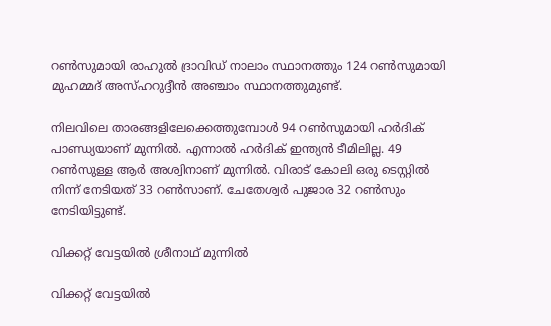റണ്‍സുമായി രാഹുല്‍ ദ്രാവിഡ് നാലാം സ്ഥാനത്തും 124 റണ്‍സുമായി മുഹമ്മദ് അസ്ഹറുദ്ദീന്‍ അഞ്ചാം സ്ഥാനത്തുമുണ്ട്.

നിലവിലെ താരങ്ങളിലേക്കെത്തുമ്പോള്‍ 94 റണ്‍സുമായി ഹര്‍ദിക് പാണ്ഡ്യയാണ് മുന്നില്‍. എന്നാല്‍ ഹര്‍ദിക് ഇന്ത്യന്‍ ടീമിലില്ല. 49 റണ്‍സുള്ള ആര്‍ അശ്വിനാണ് മുന്നില്‍. വിരാട് കോലി ഒരു ടെസ്റ്റില്‍ നിന്ന് നേടിയത് 33 റണ്‍സാണ്. ചേതേശ്വര്‍ പുജാര 32 റണ്‍സും നേടിയിട്ടുണ്ട്.

വിക്കറ്റ് വേട്ടയില്‍ ശ്രീനാഥ് മുന്നില്‍

വിക്കറ്റ് വേട്ടയില്‍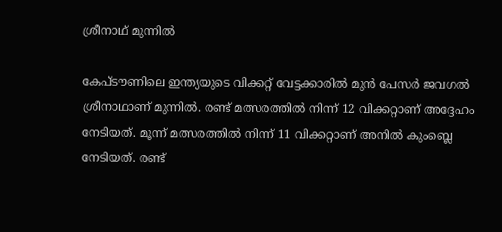ശ്രീനാഥ് മുന്നില്‍

കേപ്ടൗണിലെ ഇന്ത്യയുടെ വിക്കറ്റ് വേട്ടക്കാരില്‍ മുന്‍ പേസര്‍ ജവഗല്‍ ശ്രീനാഥാണ് മുന്നില്‍. രണ്ട് മത്സരത്തില്‍ നിന്ന് 12 വിക്കറ്റാണ് അദ്ദേഹം നേടിയത്. മൂന്ന് മത്സരത്തില്‍ നിന്ന് 11 വിക്കറ്റാണ് അനില്‍ കുംബ്ലെ നേടിയത്. രണ്ട്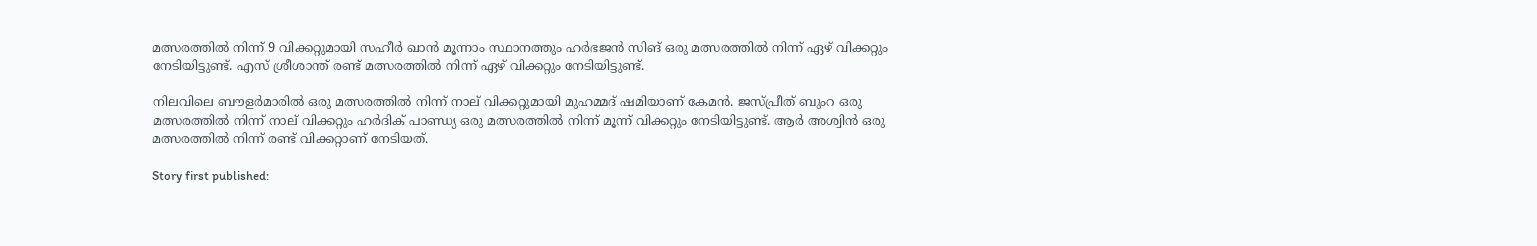മത്സരത്തില്‍ നിന്ന് 9 വിക്കറ്റുമായി സഹീര്‍ ഖാന്‍ മൂന്നാം സ്ഥാനത്തും ഹര്‍ഭജന്‍ സിങ് ഒരു മത്സരത്തില്‍ നിന്ന് ഏഴ് വിക്കറ്റും നേടിയിട്ടുണ്ട്. എസ് ശ്രീശാന്ത് രണ്ട് മത്സരത്തില്‍ നിന്ന് ഏഴ് വിക്കറ്റും നേടിയിട്ടുണ്ട്.

നിലവിലെ ബൗളര്‍മാരില്‍ ഒരു മത്സരത്തില്‍ നിന്ന് നാല് വിക്കറ്റുമായി മുഹമ്മദ് ഷമിയാണ് കേമന്‍. ജസ്പ്രീത് ബുംറ ഒരു മത്സരത്തില്‍ നിന്ന് നാല് വിക്കറ്റും ഹര്‍ദിക് പാണ്ഡ്യ ഒരു മത്സരത്തില്‍ നിന്ന് മൂന്ന് വിക്കറ്റും നേടിയിട്ടുണ്ട്. ആര്‍ അശ്വിന്‍ ഒരു മത്സരത്തില്‍ നിന്ന് രണ്ട് വിക്കറ്റാണ് നേടിയത്.

Story first published: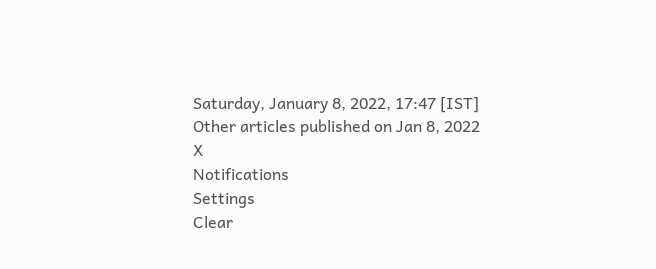Saturday, January 8, 2022, 17:47 [IST]
Other articles published on Jan 8, 2022
X
Notifications
Settings
Clear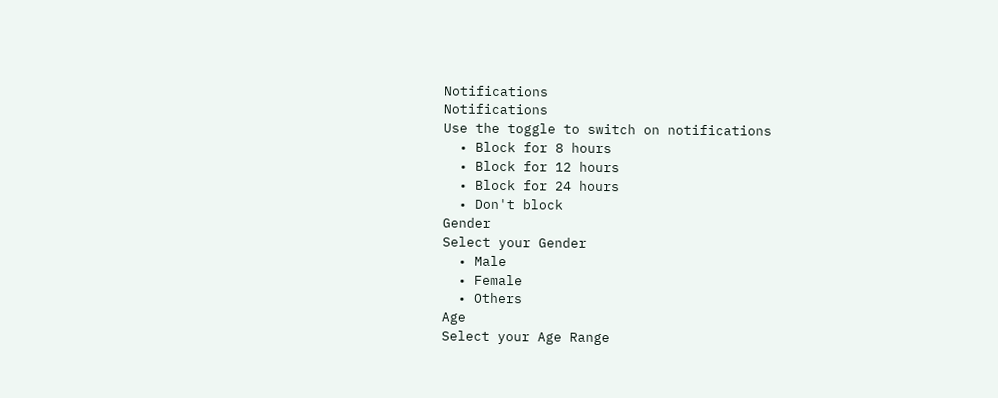Notifications
Notifications
Use the toggle to switch on notifications
  • Block for 8 hours
  • Block for 12 hours
  • Block for 24 hours
  • Don't block
Gender
Select your Gender
  • Male
  • Female
  • Others
Age
Select your Age Range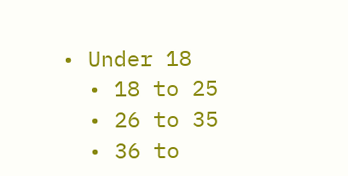• Under 18
  • 18 to 25
  • 26 to 35
  • 36 to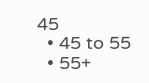45
  • 45 to 55
  • 55+